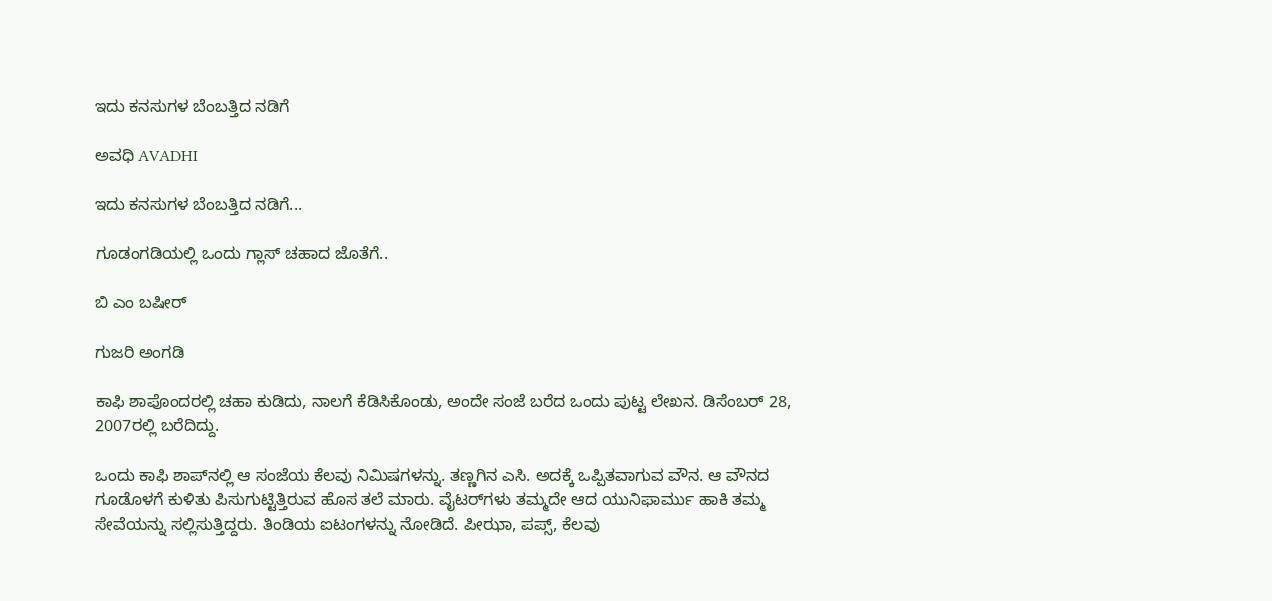ಇದು ಕನಸುಗಳ ಬೆಂಬತ್ತಿದ ನಡಿಗೆ‍

ಅವಧಿ AVADHI

ಇದು ಕನಸುಗಳ ಬೆಂಬತ್ತಿದ ನಡಿಗೆ...

ಗೂಡಂಗಡಿಯಲ್ಲಿ ಒಂದು ಗ್ಲಾಸ್ ಚಹಾದ ಜೊತೆಗೆ..

ಬಿ ಎಂ ಬಷೀರ್

ಗುಜರಿ ಅಂಗಡಿ

ಕಾಫಿ ಶಾಪೊಂದರಲ್ಲಿ ಚಹಾ ಕುಡಿದು, ನಾಲಗೆ ಕೆಡಿಸಿಕೊಂಡು, ಅಂದೇ ಸಂಜೆ ಬರೆದ ಒಂದು ಪುಟ್ಟ ಲೇಖನ. ಡಿಸೆಂಬರ್ 28, 2007ರಲ್ಲಿ ಬರೆದಿದ್ದು.

ಒಂದು ಕಾಫಿ ಶಾಪ್‌ನಲ್ಲಿ ಆ ಸಂಜೆಯ ಕೆಲವು ನಿಮಿಷಗಳನ್ನು. ತಣ್ಣಗಿನ ಎಸಿ. ಅದಕ್ಕೆ ಒಪ್ಪಿತವಾಗುವ ವೌನ. ಆ ವೌನದ ಗೂಡೊಳಗೆ ಕುಳಿತು ಪಿಸುಗುಟ್ಟಿತ್ತಿರುವ ಹೊಸ ತಲೆ ಮಾರು. ವೈಟರ್‌ಗಳು ತಮ್ಮದೇ ಆದ ಯುನಿಫಾರ್ಮು ಹಾಕಿ ತಮ್ಮ ಸೇವೆಯನ್ನು ಸಲ್ಲಿಸುತ್ತಿದ್ದರು. ತಿಂಡಿಯ ಐಟಂಗಳನ್ನು ನೋಡಿದೆ. ಪೀಝಾ, ಪಪ್ಸ್, ಕೆಲವು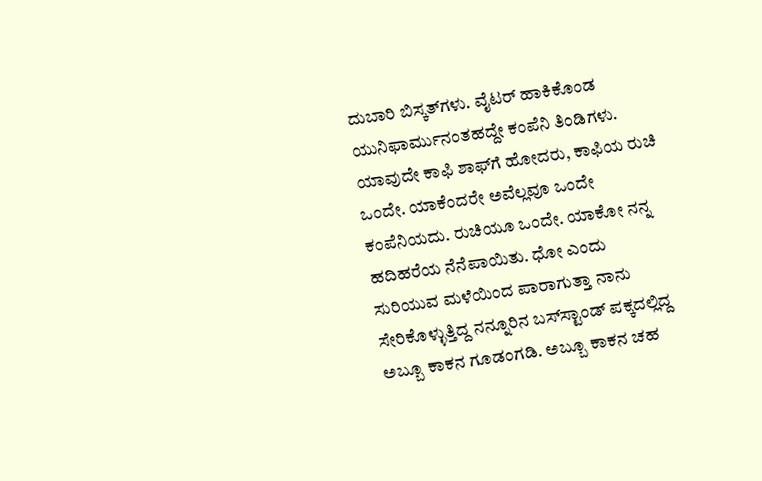ದುಬಾರಿ ಬಿಸ್ಕತ್‌ಗಳು. ವೈಟರ್ ಹಾಕಿಕೊಂಡ ಯುನಿಫಾರ್ಮುನಂತಹದ್ದೇ ಕಂಪೆನಿ ತಿಂಡಿಗಳು. ಯಾವುದೇ ಕಾಫಿ ಶಾಫ್‌ಗೆ ಹೋದರು, ಕಾಫಿಯ ರುಚಿ ಒಂದೇ. ಯಾಕೆಂದರೇ ಅವೆಲ್ಲವೂ ಒಂದೇ ಕಂಪೆನಿಯದು. ರುಚಿಯೂ ಒಂದೇ. ಯಾಕೋ ನನ್ನ ಹದಿಹರೆಯ ನೆನೆಪಾಯಿತು. ಧೋ ಎಂದು ಸುರಿಯುವ ಮಳೆಯಿಂದ ಪಾರಾಗುತ್ತಾ ನಾನು ಸೇರಿಕೊಳ್ಳುತ್ತಿದ್ದ ನನ್ನೂರಿನ ಬಸ್‌ಸ್ಟಾಂಡ್ ಪಕ್ಕದಲ್ಲಿದ್ದ ಅಬ್ಬೂ ಕಾಕನ ಗೂಡಂಗಡಿ. ಅಬ್ಬೂ ಕಾಕನ ಚಹ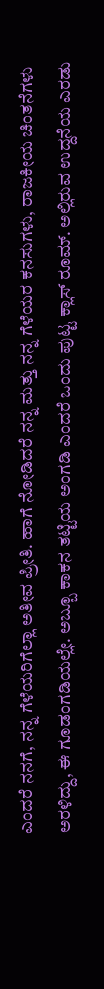ಎಂದರೆ ನನಗೆ, ನನ್ನ ಗೆಳೆಯರಿಗೆಲ್ಲಾ ಅತೀವ ಪ್ರೀತಿ. ಹಾಗೆ ನೋಡಿದರೆ ನನ್ನ ಮತ್ತು ನನ್ನ ಗೆಳೆಯರ ಕನಸುಗಳು, ರಾಜಕೀಯ ಚಿಂತನೆಗಳು ಅರಳಿದ್ದು, ಈ ಗೂಡಂಗಡಿಯಲ್ಲೇ. ಅಬ್ಬೂ ಕಾಕನ ತಟ್ಟಿಯ ಅಂಗಡಿ ಎಂದರೆ ಒಂದು ಪುಟ್ಟ ಕ್ಲಾಸ್ ರೂಮ್. ಅಲ್ಲಿರುವ ಉದ್ದನೆಯ ಎರಡು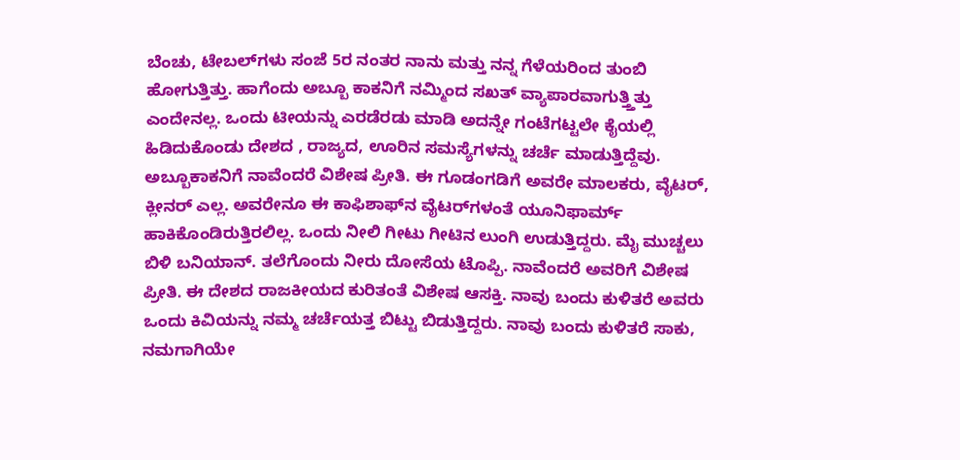ಬೆಂಚು, ಟೇಬಲ್‌ಗಳು ಸಂಜೆ 5ರ ನಂತರ ನಾನು ಮತ್ತು ನನ್ನ ಗೆಳೆಯರಿಂದ ತುಂಬಿ ಹೋಗುತ್ತಿತ್ತು. ಹಾಗೆಂದು ಅಬ್ಬೂ ಕಾಕನಿಗೆ ನಮ್ಮಿಂದ ಸಖತ್ ವ್ಯಾಪಾರವಾಗುತ್ತ್ತಿತ್ತು ಎಂದೇನಲ್ಲ. ಒಂದು ಟೀಯನ್ನು ಎರಡೆರಡು ಮಾಡಿ ಅದನ್ನೇ ಗಂಟೆಗಟ್ಟಲೇ ಕೈಯಲ್ಲಿ ಹಿಡಿದುಕೊಂಡು ದೇಶದ , ರಾಜ್ಯದ, ಊರಿನ ಸಮಸ್ಯೆಗಳನ್ನು ಚರ್ಚೆ ಮಾಡುತ್ತಿದ್ದೆವು. ಅಬ್ಬೂಕಾಕನಿಗೆ ನಾವೆಂದರೆ ವಿಶೇಷ ಪ್ರೀತಿ. ಈ ಗೂಡಂಗಡಿಗೆ ಅವರೇ ಮಾಲಕರು, ವೈಟರ್, ಕ್ಲೀನರ್ ಎಲ್ಲ. ಅವರೇನೂ ಈ ಕಾಫಿಶಾಫ್‌ನ ವೈಟರ್‌ಗಳಂತೆ ಯೂನಿಫಾರ್ಮ್ ಹಾಕಿಕೊಂಡಿರುತ್ತಿರಲಿಲ್ಲ. ಒಂದು ನೀಲಿ ಗೀಟು ಗೀಟಿನ ಲುಂಗಿ ಉಡುತ್ತಿದ್ದರು. ಮೈ ಮುಚ್ಚಲು ಬಿಳಿ ಬನಿಯಾನ್. ತಲೆಗೊಂದು ನೀರು ದೋಸೆಯ ಟೊಪ್ಪಿ. ನಾವೆಂದರೆ ಅವರಿಗೆ ವಿಶೇಷ ಪ್ರೀತಿ. ಈ ದೇಶದ ರಾಜಕೀಯದ ಕುರಿತಂತೆ ವಿಶೇಷ ಆಸಕ್ತಿ. ನಾವು ಬಂದು ಕುಳಿತರೆ ಅವರು ಒಂದು ಕಿವಿಯನ್ನು ನಮ್ಮ ಚರ್ಚೆಯತ್ತ ಬಿಟ್ಟು ಬಿಡುತ್ತಿದ್ದರು. ನಾವು ಬಂದು ಕುಳಿತರೆ ಸಾಕು, ನಮಗಾಗಿಯೇ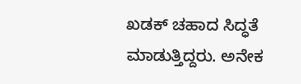ಖಡಕ್ ಚಹಾದ ಸಿದ್ಧತೆ ಮಾಡುತ್ತಿದ್ದರು. ಅನೇಕ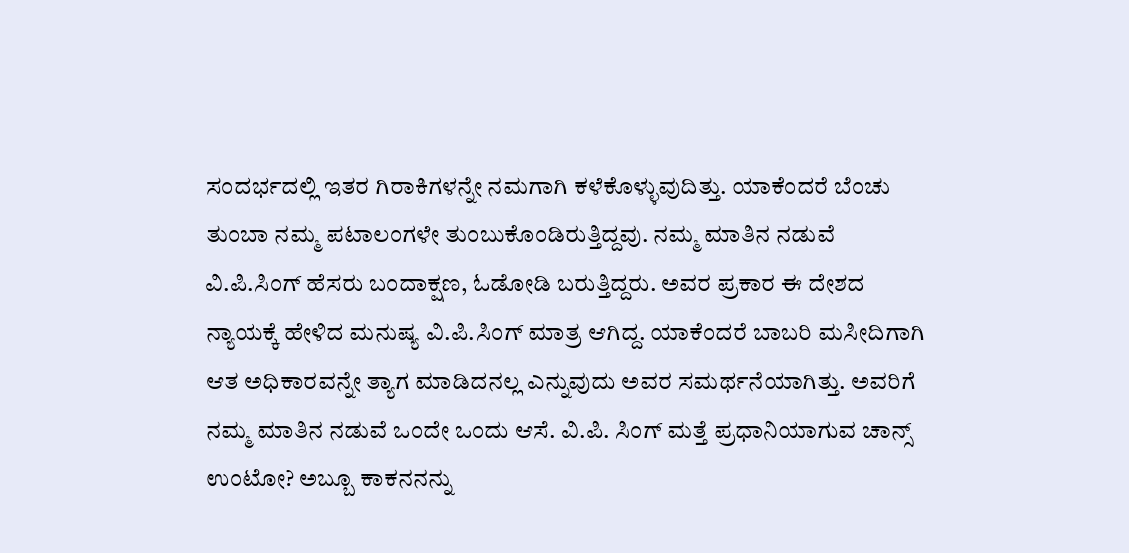ಸಂದರ್ಭದಲ್ಲಿ ಇತರ ಗಿರಾಕಿಗಳನ್ನೇ ನಮಗಾಗಿ ಕಳೆಕೊಳ್ಳುವುದಿತ್ತು. ಯಾಕೆಂದರೆ ಬೆಂಚು ತುಂಬಾ ನಮ್ಮ ಪಟಾಲಂಗಳೇ ತುಂಬುಕೊಂಡಿರುತ್ತಿದ್ದವು. ನಮ್ಮ ಮಾತಿನ ನಡುವೆ ವಿ.ಪಿ.ಸಿಂಗ್ ಹೆಸರು ಬಂದಾಕ್ಷಣ, ಓಡೋಡಿ ಬರುತ್ತಿದ್ದರು. ಅವರ ಪ್ರಕಾರ ಈ ದೇಶದ ನ್ಯಾಯಕ್ಕೆ ಹೇಳಿದ ಮನುಷ್ಯ ವಿ.ಪಿ.ಸಿಂಗ್ ಮಾತ್ರ ಆಗಿದ್ದ. ಯಾಕೆಂದರೆ ಬಾಬರಿ ಮಸೀದಿಗಾಗಿ ಆತ ಅಧಿಕಾರವನ್ನೇ ತ್ಯಾಗ ಮಾಡಿದನಲ್ಲ ಎನ್ನುವುದು ಅವರ ಸಮರ್ಥನೆಯಾಗಿತ್ತು. ಅವರಿಗೆ ನಮ್ಮ ಮಾತಿನ ನಡುವೆ ಒಂದೇ ಒಂದು ಆಸೆ. ವಿ.ಪಿ. ಸಿಂಗ್ ಮತ್ತೆ ಪ್ರಧಾನಿಯಾಗುವ ಚಾನ್ಸ್ ಉಂಟೋ? ಅಬ್ಬೂ ಕಾಕನನನ್ನು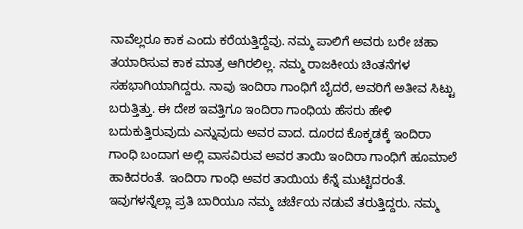ನಾವೆಲ್ಲರೂ ಕಾಕ ಎಂದು ಕರೆಯತ್ತಿದ್ದೆವು. ನಮ್ಮ ಪಾಲಿಗೆ ಅವರು ಬರೇ ಚಹಾ ತಯಾರಿಸುವ ಕಾಕ ಮಾತ್ರ ಆಗಿರಲಿಲ್ಲ. ನಮ್ಮ ರಾಜಕೀಯ ಚಿಂತನೆಗಳ ಸಹಭಾಗಿಯಾಗಿದ್ದರು. ನಾವು ಇಂದಿರಾ ಗಾಂಧಿಗೆ ಬೈದರೆ, ಅವರಿಗೆ ಅತೀವ ಸಿಟ್ಟು ಬರುತ್ತಿತ್ತು. ಈ ದೇಶ ಇವತ್ತಿಗೂ ಇಂದಿರಾ ಗಾಂಧಿಯ ಹೆಸರು ಹೇಳಿ ಬದುಕುತ್ತಿರುವುದು ಎನ್ನುವುದು ಅವರ ವಾದ. ದೂರದ ಕೊಕ್ಕಡಕ್ಕೆ ಇಂದಿರಾ ಗಾಂಧಿ ಬಂದಾಗ ಅಲ್ಲಿ ವಾಸವಿರುವ ಅವರ ತಾಯಿ ಇಂದಿರಾ ಗಾಂಧಿಗೆ ಹೂಮಾಲೆ ಹಾಕಿದರಂತೆ. ಇಂದಿರಾ ಗಾಂಧಿ ಅವರ ತಾಯಿಯ ಕೆನ್ನೆ ಮುಟ್ಟಿದರಂತೆ. ಇವುಗಳನ್ನೆಲ್ಲಾ ಪ್ರತಿ ಬಾರಿಯೂ ನಮ್ಮ ಚರ್ಚೆಯ ನಡುವೆ ತರುತ್ತಿದ್ದರು. ನಮ್ಮ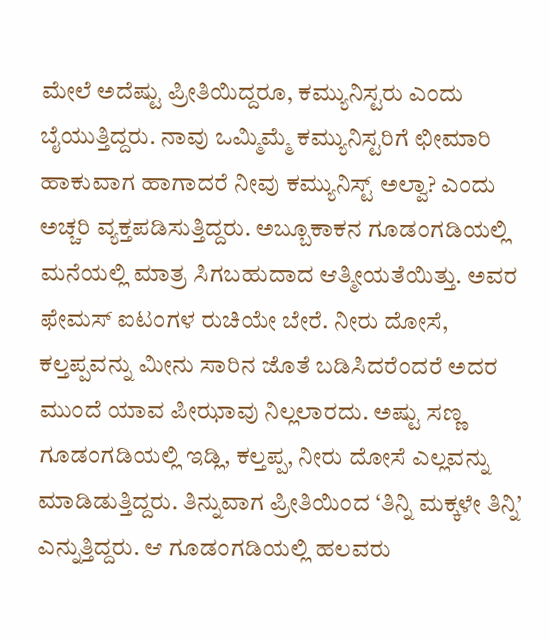ಮೇಲೆ ಅದೆಷ್ಟು ಪ್ರೀತಿಯಿದ್ದರೂ, ಕಮ್ಯುನಿಸ್ಟರು ಎಂದು ಬೈಯುತ್ತಿದ್ದರು. ನಾವು ಒಮ್ಮಿಮ್ಮೆ ಕಮ್ಯುನಿಸ್ಟರಿಗೆ ಛೀಮಾರಿ ಹಾಕುವಾಗ ಹಾಗಾದರೆ ನೀವು ಕಮ್ಯುನಿಸ್ಟ್ ಅಲ್ವಾ? ಎಂದು ಅಚ್ಚರಿ ವ್ಯಕ್ತಪಡಿಸುತ್ತಿದ್ದರು. ಅಬ್ಬೂಕಾಕನ ಗೂಡಂಗಡಿಯಲ್ಲಿ ಮನೆಯಲ್ಲಿ ಮಾತ್ರ ಸಿಗಬಹುದಾದ ಆತ್ಮೀಯತೆಯಿತ್ತು. ಅವರ ಫೇಮಸ್ ಐಟಂಗಳ ರುಚಿಯೇ ಬೇರೆ. ನೀರು ದೋಸೆ, ಕಲ್ತಪ್ಪವನ್ನು ಮೀನು ಸಾರಿನ ಜೊತೆ ಬಡಿಸಿದರೆಂದರೆ ಅದರ ಮುಂದೆ ಯಾವ ಪೀಝಾವು ನಿಲ್ಲಲಾರದು. ಅಷ್ಟು ಸಣ್ಣ ಗೂಡಂಗಡಿಯಲ್ಲಿ ಇಡ್ಲಿ, ಕಲ್ತಪ್ಪ, ನೀರು ದೋಸೆ ಎಲ್ಲವನ್ನು ಮಾಡಿಡುತ್ತಿದ್ದರು. ತಿನ್ನುವಾಗ ಪ್ರೀತಿಯಿಂದ ‘ತಿನ್ನಿ ಮಕ್ಕಳೇ ತಿನ್ನಿ’ ಎನ್ನುತ್ತಿದ್ದರು. ಆ ಗೂಡಂಗಡಿಯಲ್ಲಿ ಹಲವರು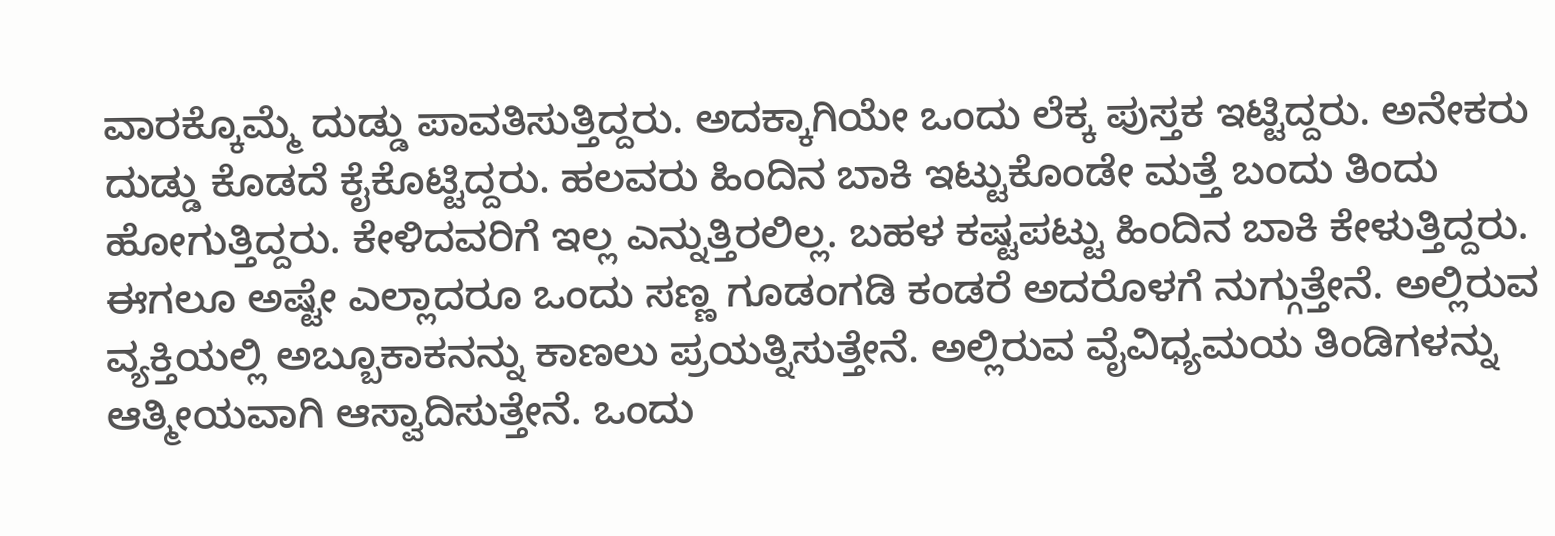ವಾರಕ್ಕೊಮ್ಮೆ ದುಡ್ಡು ಪಾವತಿಸುತ್ತಿದ್ದರು. ಅದಕ್ಕಾಗಿಯೇ ಒಂದು ಲೆಕ್ಕ ಪುಸ್ತಕ ಇಟ್ಟಿದ್ದರು. ಅನೇಕರು ದುಡ್ಡು ಕೊಡದೆ ಕೈಕೊಟ್ಟಿದ್ದರು. ಹಲವರು ಹಿಂದಿನ ಬಾಕಿ ಇಟ್ಟುಕೊಂಡೇ ಮತ್ತೆ ಬಂದು ತಿಂದು ಹೋಗುತ್ತಿದ್ದರು. ಕೇಳಿದವರಿಗೆ ಇಲ್ಲ ಎನ್ನುತ್ತಿರಲಿಲ್ಲ. ಬಹಳ ಕಷ್ಟಪಟ್ಟು ಹಿಂದಿನ ಬಾಕಿ ಕೇಳುತ್ತಿದ್ದರು. ಈಗಲೂ ಅಷ್ಟೇ ಎಲ್ಲಾದರೂ ಒಂದು ಸಣ್ಣ ಗೂಡಂಗಡಿ ಕಂಡರೆ ಅದರೊಳಗೆ ನುಗ್ಗುತ್ತೇನೆ. ಅಲ್ಲಿರುವ ವ್ಯಕ್ತಿಯಲ್ಲಿ ಅಬ್ಬೂಕಾಕನನ್ನು ಕಾಣಲು ಪ್ರಯತ್ನಿಸುತ್ತೇನೆ. ಅಲ್ಲಿರುವ ವೈವಿಧ್ಯಮಯ ತಿಂಡಿಗಳನ್ನು ಆತ್ಮೀಯವಾಗಿ ಆಸ್ವಾದಿಸುತ್ತೇನೆ. ಒಂದು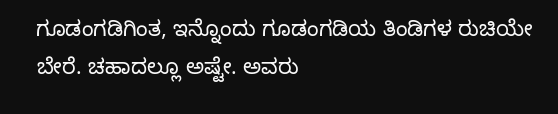ಗೂಡಂಗಡಿಗಿಂತ, ಇನ್ನೊಂದು ಗೂಡಂಗಡಿಯ ತಿಂಡಿಗಳ ರುಚಿಯೇ ಬೇರೆ. ಚಹಾದಲ್ಲೂ ಅಷ್ಟೇ. ಅವರು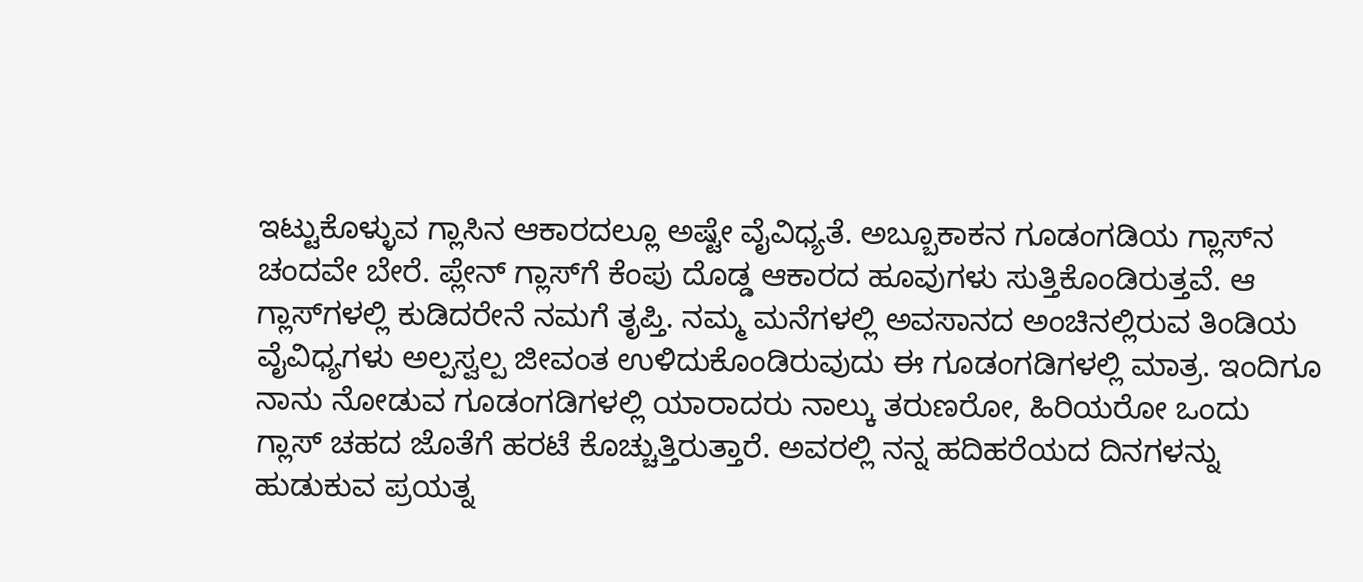ಇಟ್ಟುಕೊಳ್ಳುವ ಗ್ಲಾಸಿನ ಆಕಾರದಲ್ಲೂ ಅಷ್ಟೇ ವೈವಿಧ್ಯತೆ. ಅಬ್ಬೂಕಾಕನ ಗೂಡಂಗಡಿಯ ಗ್ಲಾಸ್‌ನ ಚಂದವೇ ಬೇರೆ. ಪ್ಲೇನ್ ಗ್ಲಾಸ್‌ಗೆ ಕೆಂಪು ದೊಡ್ಡ ಆಕಾರದ ಹೂವುಗಳು ಸುತ್ತಿಕೊಂಡಿರುತ್ತವೆ. ಆ ಗ್ಲಾಸ್‌ಗಳಲ್ಲಿ ಕುಡಿದರೇನೆ ನಮಗೆ ತೃಪ್ತಿ. ನಮ್ಮ ಮನೆಗಳಲ್ಲಿ ಅವಸಾನದ ಅಂಚಿನಲ್ಲಿರುವ ತಿಂಡಿಯ ವೈವಿಧ್ಯಗಳು ಅಲ್ಪಸ್ವಲ್ಪ ಜೀವಂತ ಉಳಿದುಕೊಂಡಿರುವುದು ಈ ಗೂಡಂಗಡಿಗಳಲ್ಲಿ ಮಾತ್ರ. ಇಂದಿಗೂ ನಾನು ನೋಡುವ ಗೂಡಂಗಡಿಗಳಲ್ಲಿ ಯಾರಾದರು ನಾಲ್ಕು ತರುಣರೋ, ಹಿರಿಯರೋ ಒಂದು ಗ್ಲಾಸ್ ಚಹದ ಜೊತೆಗೆ ಹರಟೆ ಕೊಚ್ಚುತ್ತಿರುತ್ತಾರೆ. ಅವರಲ್ಲಿ ನನ್ನ ಹದಿಹರೆಯದ ದಿನಗಳನ್ನು ಹುಡುಕುವ ಪ್ರಯತ್ನ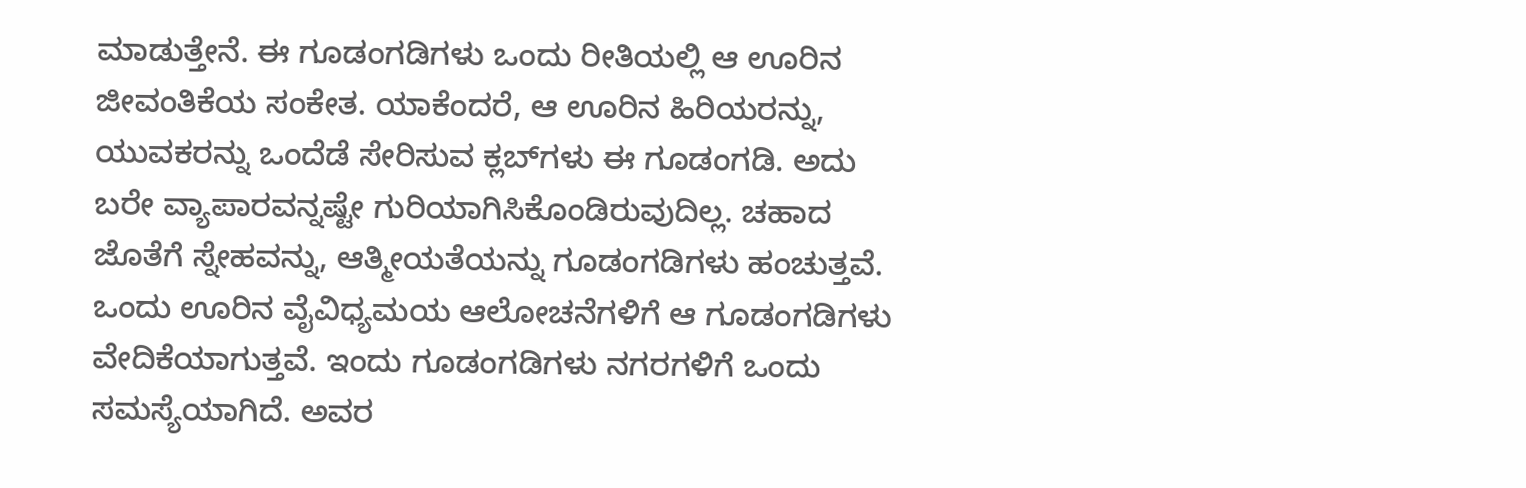ಮಾಡುತ್ತೇನೆ. ಈ ಗೂಡಂಗಡಿಗಳು ಒಂದು ರೀತಿಯಲ್ಲಿ ಆ ಊರಿನ ಜೀವಂತಿಕೆಯ ಸಂಕೇತ. ಯಾಕೆಂದರೆ, ಆ ಊರಿನ ಹಿರಿಯರನ್ನು, ಯುವಕರನ್ನು ಒಂದೆಡೆ ಸೇರಿಸುವ ಕ್ಲಬ್‌ಗಳು ಈ ಗೂಡಂಗಡಿ. ಅದು ಬರೇ ವ್ಯಾಪಾರವನ್ನಷ್ಟೇ ಗುರಿಯಾಗಿಸಿಕೊಂಡಿರುವುದಿಲ್ಲ. ಚಹಾದ ಜೊತೆಗೆ ಸ್ನೇಹವನ್ನು, ಆತ್ಮೀಯತೆಯನ್ನು ಗೂಡಂಗಡಿಗಳು ಹಂಚುತ್ತವೆ. ಒಂದು ಊರಿನ ವೈವಿಧ್ಯಮಯ ಆಲೋಚನೆಗಳಿಗೆ ಆ ಗೂಡಂಗಡಿಗಳು ವೇದಿಕೆಯಾಗುತ್ತವೆ. ಇಂದು ಗೂಡಂಗಡಿಗಳು ನಗರಗಳಿಗೆ ಒಂದು ಸಮಸ್ಯೆಯಾಗಿದೆ. ಅವರ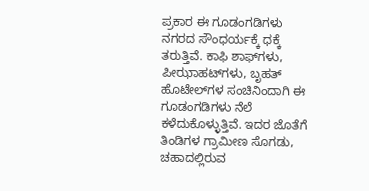ಪ್ರಕಾರ ಈ ಗೂಡಂಗಡಿಗಳು ನಗರದ ಸೌಂಧರ್ಯಕ್ಕೆ ಧಕ್ಕೆ ತರುತ್ತಿವೆ. ಕಾಫಿ ಶಾಫ್‌ಗಳು, ಪೀಝಾಹಟ್‌ಗಳು, ಬೃಹತ್ ಹೊಟೇಲ್‌ಗಳ ಸಂಚಿನಿಂದಾಗಿ ಈ ಗೂಡಂಗಡಿಗಳು ನೆಲೆ ಕಳೆದುಕೊಳ್ಳುತ್ತಿವೆ. ಇದರ ಜೊತೆಗೆ ತಿಂಡಿಗಳ ಗ್ರಾಮೀಣ ಸೊಗಡು, ಚಹಾದಲ್ಲಿರುವ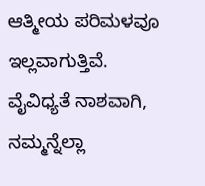ಆತ್ಮೀಯ ಪರಿಮಳವೂ ಇಲ್ಲವಾಗುತ್ತಿವೆ. ವೈವಿಧ್ಯತೆ ನಾಶವಾಗಿ, ನಮ್ಮನ್ನೆಲ್ಲಾ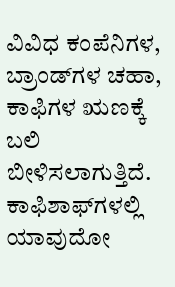ವಿವಿಧ ಕಂಪೆನಿಗಳ, ಬ್ರಾಂಡ್‌ಗಳ ಚಹಾ, ಕಾಫಿಗಳ ಋಣಕ್ಕೆ ಬಲಿ ಬೀಳಿಸಲಾಗುತ್ತಿದೆ. ಕಾಫಿಶಾಫ್‌ಗಳಲ್ಲಿ ಯಾವುದೋ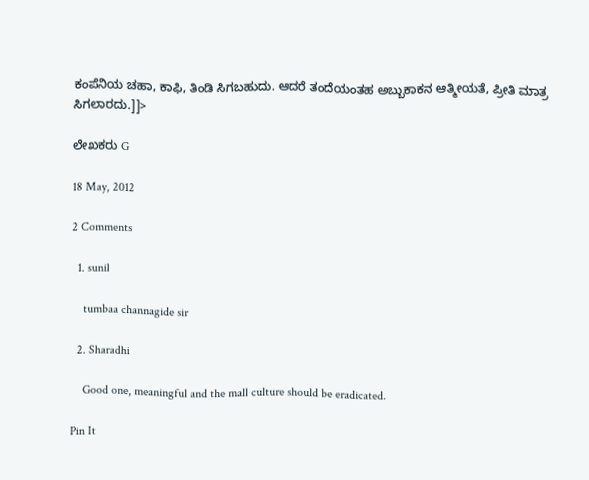ಕಂಪೆನಿಯ ಚಹಾ, ಕಾಫಿ, ತಿಂಡಿ ಸಿಗಬಹುದು. ಆದರೆ ತಂದೆಯಂತಹ ಅಬ್ಬುಕಾಕನ ಆತ್ಮೀಯತೆ, ಪ್ರೀತಿ ಮಾತ್ರ ಸಿಗಲಾರದು.]]>

ಲೇಖಕರು G

18 May, 2012

2 Comments

  1. sunil

    tumbaa channagide sir

  2. Sharadhi

    Good one, meaningful and the mall culture should be eradicated.

Pin It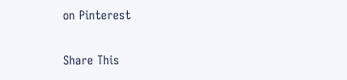on Pinterest

Share This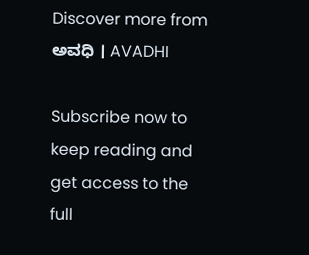Discover more from ಅವಧಿ । AVADHI

Subscribe now to keep reading and get access to the full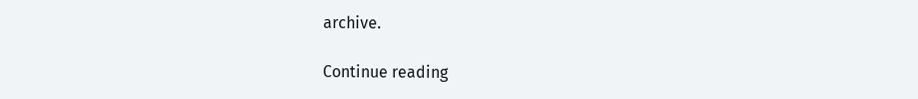archive.

Continue reading